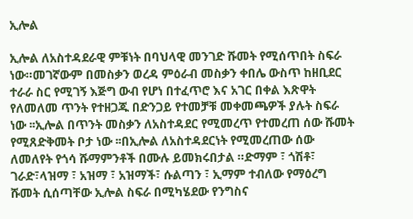ኢሎል

ኢሎል ለአስተዳደራዊ ምቹነት በባህላዊ መንገድ ሹመት የሚሰጥበት ስፍራ ነው።መገኛውም በመስቃን ወረዳ ምዕራብ መስቃን ቀበሌ ውስጥ ከዘቢደር ተራራ ስር የሚገኝ እጅግ ውብ የሆነ በተፈጥሮ እና አገር በቀል እጽዋት የለመለመ ጥንት የተዘጋጁ በድንጋይ የተመቻቹ መቀመጫዎች ያሉት ስፍራ ነው ፡፡ኢሎል በጥንት መስቃን ለአስተዳደር የሚመረጥ የተመረጠ ሰው ሹመት የሚጸድቅመት ቦታ ነው ፡፡በኢሎል ለአስተዳደርነት የሚመረጠው ሰው ለመለየት የጎሳ ሹማምንቶች በሙሉ ይመክሩበታል ።ድማም ፣ ጎሽቶ፣ ገራድ፣ላዝማ ፣ አዝማ ፣ አዝማች፣ ሱልጣን ፣ ኢማም ተብለው የማዕረግ ሹመት ሲሰጣቸው ኢሎል ስፍራ በሚካሄደው የንግስና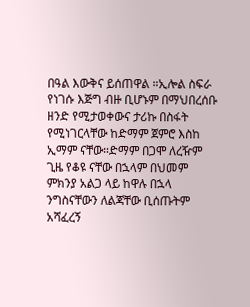በዓል እውቅና ይሰጠዋል ።ኢሎል ስፍራ የነገሱ እጅግ ብዙ ቢሆኑም በማህበረሰቡ ዘንድ የሚታወቀውና ታሪኩ በስፋት የሚነገርላቸው ከድማም ጀምሮ እስከ ኢማም ናቸው።ድማም በጋሞ ለረዥም ጊዜ የቆዩ ናቸው በኋላም በህመም ምክንያ አልጋ ላይ ከዋሉ በኋላ ንግስናቸውን ለልጃቸው ቢሰጡትም አሻፈረኝ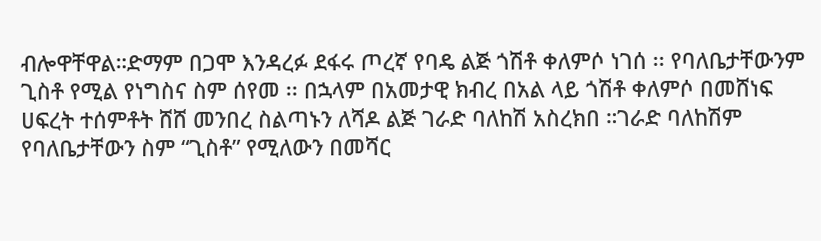ብሎዋቸዋል።ድማም በጋሞ እንዳረፉ ደፋሩ ጦረኛ የባዴ ልጅ ጎሽቶ ቀለምሶ ነገሰ ፡፡ የባለቤታቸውንም ጊስቶ የሚል የነግስና ስም ሰየመ ፡፡ በኋላም በአመታዊ ክብረ በአል ላይ ጎሽቶ ቀለምሶ በመሸነፍ ሀፍረት ተሰምቶት ሸሸ መንበረ ስልጣኑን ለሻዶ ልጅ ገራድ ባለከሽ አስረክበ ።ገራድ ባለከሽም የባለቤታቸውን ስም “ጊስቶ” የሚለውን በመሻር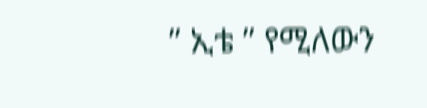” ኢቴ ” የሚለውን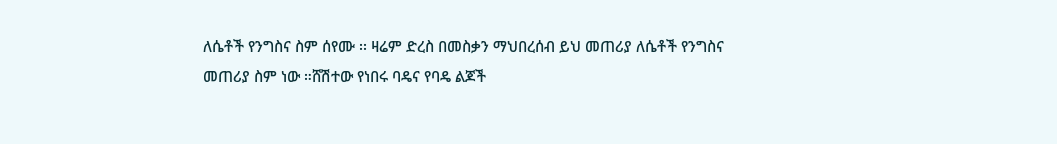ለሴቶች የንግስና ስም ሰየሙ ፡፡ ዛሬም ድረስ በመስቃን ማህበረሰብ ይህ መጠሪያ ለሴቶች የንግስና መጠሪያ ስም ነው ።ሸሽተው የነበሩ ባዴና የባዴ ልጆች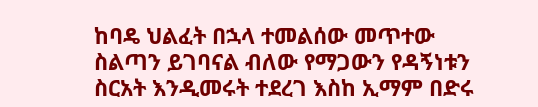ከባዴ ህልፈት በኋላ ተመልሰው መጥተው ስልጣን ይገባናል ብለው የማጋውን የዳኝነቱን ስርአት እንዲመሩት ተደረገ እስከ ኢማም በድሩ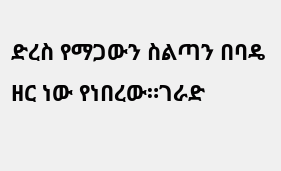ድረስ የማጋውን ስልጣን በባዴ ዘር ነው የነበረው።ገራድ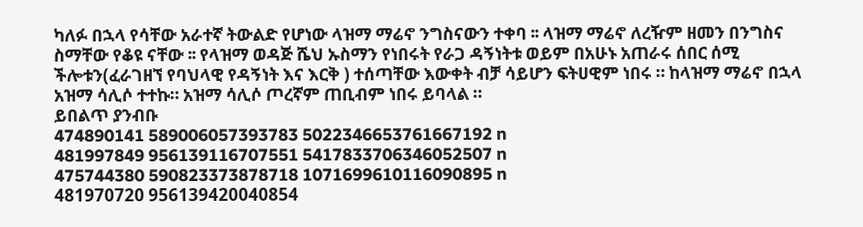ካለፉ በኋላ የሳቸው አራተኛ ትውልድ የሆነው ላዝማ ማሬኖ ንግስናውን ተቀባ ፡፡ ላዝማ ማሬኖ ለረዥም ዘመን በንግስና ስማቸው የቆዩ ናቸው ፡፡ የላዝማ ወዳጅ ሼህ ኡስማን የነበሩት የራጋ ዳኝነትቱ ወይም በአሁኑ አጠራሩ ሰበር ሰሚ ችሎቱን(ፈራገዘኘ የባህላዊ የዳኝነት እና እርቅ ) ተሰጣቸው እውቀት ብቻ ሳይሆን ፍትሀዊም ነበሩ ። ከላዝማ ማሬኖ በኋላ አዝማ ሳሊሶ ተተኩ። አዝማ ሳሊሶ ጦረኛም ጠቢብም ነበሩ ይባላል ።
ይበልጥ ያንብቡ
474890141 589006057393783 5022346653761667192 n
481997849 956139116707551 5417833706346052507 n
475744380 590823373878718 1071699610116090895 n
481970720 956139420040854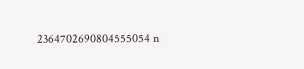2364702690804555054 n